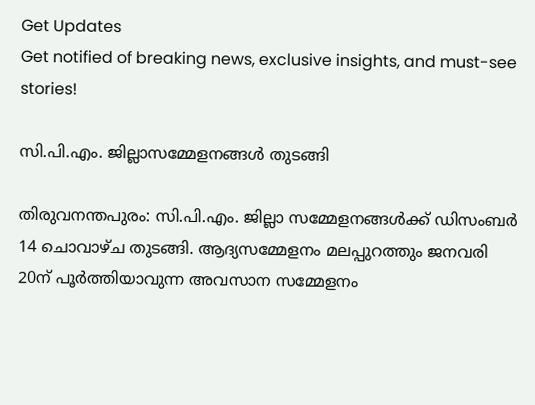Get Updates
Get notified of breaking news, exclusive insights, and must-see stories!

സി.പി.എം. ജില്ലാസമ്മേളനങ്ങള്‍ തുടങ്ങി

തിരുവനന്തപുരം: സി.പി.എം. ജില്ലാ സമ്മേളനങ്ങള്‍ക്ക് ഡിസംബര്‍ 14 ചൊവാഴ്ച തുടങ്ങി. ആദ്യസമ്മേളനം മലപ്പുറത്തും ജനവരി 20ന് പൂര്‍ത്തിയാവുന്ന അവസാന സമ്മേളനം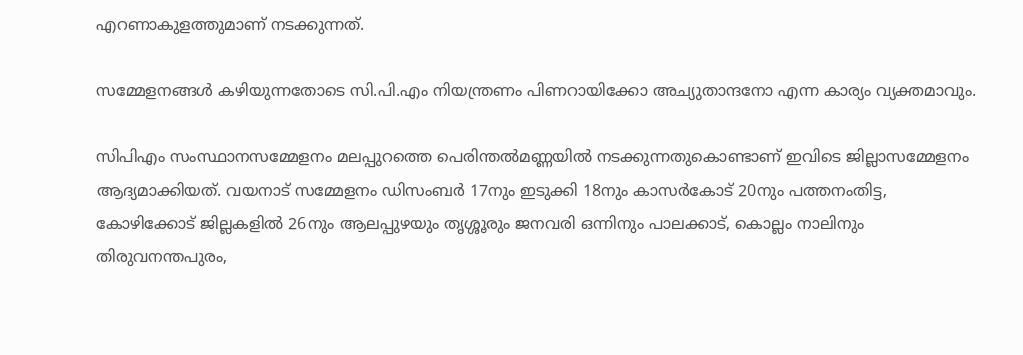എറണാകുളത്തുമാണ് നടക്കുന്നത്.

സമ്മേളനങ്ങള്‍ കഴിയുന്നതോടെ സി.പി.എം നിയന്ത്രണം പിണറായിക്കോ അച്യുതാന്ദനോ എന്ന കാര്യം വ്യക്തമാവും.

സിപിഎം സംസ്ഥാനസമ്മേളനം മലപ്പുറത്തെ പെരിന്തല്‍മണ്ണയില്‍ നടക്കുന്നതുകൊണ്ടാണ് ഇവിടെ ജില്ലാസമ്മേളനം ആദ്യമാക്കിയത്. വയനാട് സമ്മേളനം ഡിസംബര്‍ 17നും ഇടുക്കി 18നും കാസര്‍കോട് 20നും പത്തനംതിട്ട, കോഴിക്കോട് ജില്ലകളില്‍ 26നും ആലപ്പുഴയും തൃശ്ശൂരും ജനവരി ഒന്നിനും പാലക്കാട്, കൊല്ലം നാലിനും തിരുവനന്തപുരം,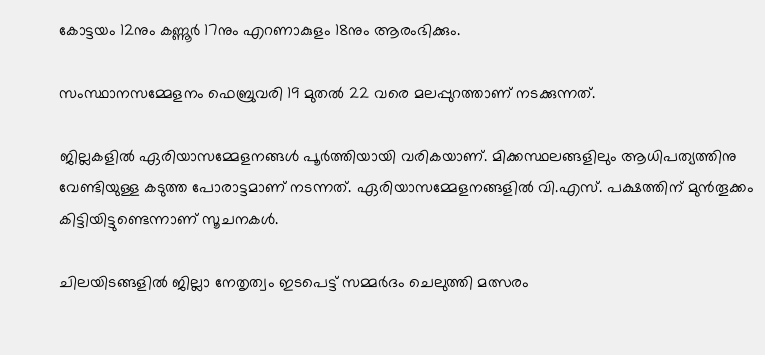കോട്ടയം 12നും കണ്ണൂര്‍ 17നും എറണാകുളം 18നും ആരംഭിക്കും.

സംസ്ഥാനസമ്മേളനം ഫെബ്രുവരി 19 മുതല്‍ 22 വരെ മലപ്പുറത്താണ് നടക്കുന്നത്.

ജില്ലകളില്‍ ഏരിയാസമ്മേളനങ്ങള്‍ പൂര്‍ത്തിയായി വരികയാണ്. മിക്കസ്ഥലങ്ങളിലും ആധിപത്യത്തിനു വേണ്ടിയുള്ള കടുത്ത പോരാട്ടമാണ് നടന്നത്. ഏരിയാസമ്മേളനങ്ങളില്‍ വി.എസ്. പക്ഷത്തിന് മുന്‍തൂക്കം കിട്ടിയിട്ടുണ്ടെന്നാണ് സൂചനകള്‍.

ചിലയിടങ്ങളില്‍ ജില്ലാ നേതൃത്വം ഇടപെട്ട് സമ്മര്‍ദം ചെലുത്തി മത്സരം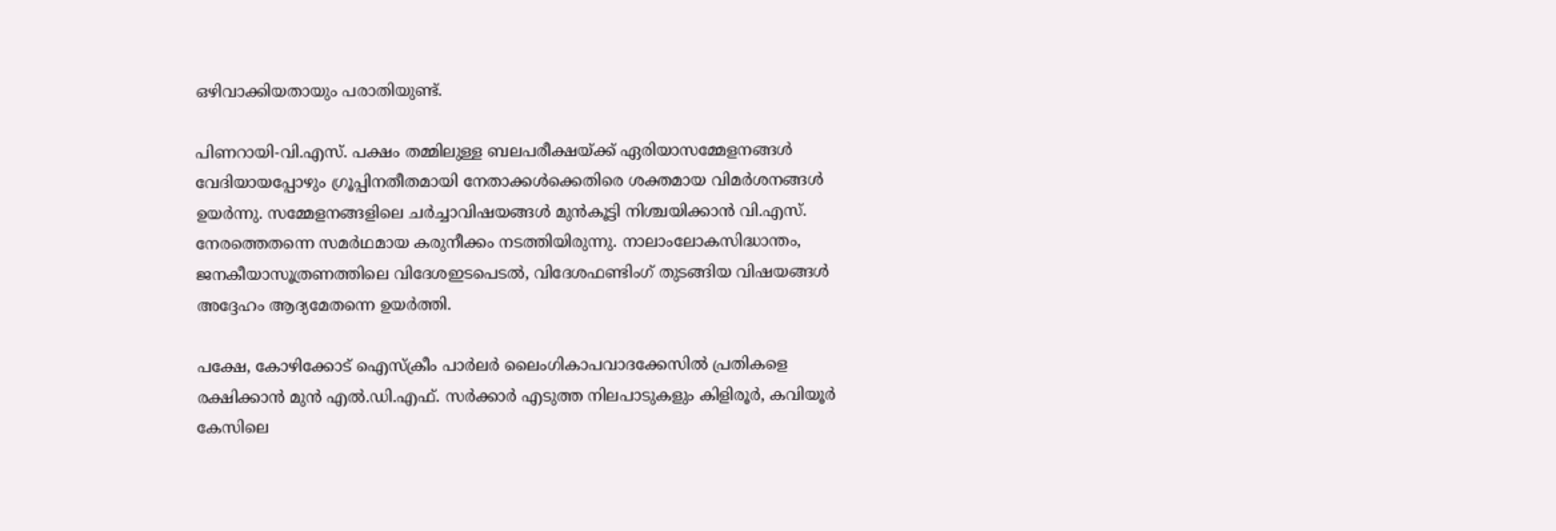ഒഴിവാക്കിയതായും പരാതിയുണ്ട്.

പിണറായി-വി.എസ്. പക്ഷം തമ്മിലുള്ള ബലപരീക്ഷയ്ക്ക് ഏരിയാസമ്മേളനങ്ങള്‍ വേദിയായപ്പോഴും ഗ്രൂപ്പിനതീതമായി നേതാക്കള്‍ക്കെതിരെ ശക്തമായ വിമര്‍ശനങ്ങള്‍ ഉയര്‍ന്നു. സമ്മേളനങ്ങളിലെ ചര്‍ച്ചാവിഷയങ്ങള്‍ മുന്‍കൂട്ടി നിശ്ചയിക്കാന്‍ വി.എസ്. നേരത്തെതന്നെ സമര്‍ഥമായ കരുനീക്കം നടത്തിയിരുന്നു. നാലാംലോകസിദ്ധാന്തം, ജനകീയാസൂത്രണത്തിലെ വിദേശഇടപെടല്‍, വിദേശഫണ്ടിംഗ് തുടങ്ങിയ വിഷയങ്ങള്‍ അദ്ദേഹം ആദ്യമേതന്നെ ഉയര്‍ത്തി.

പക്ഷേ, കോഴിക്കോട് ഐസ്ക്രീം പാര്‍ലര്‍ ലൈംഗികാപവാദക്കേസില്‍ പ്രതികളെ രക്ഷിക്കാന്‍ മുന്‍ എല്‍.ഡി.എഫ്. സര്‍ക്കാര്‍ എടുത്ത നിലപാടുകളും കിളിരൂര്‍, കവിയൂര്‍ കേസിലെ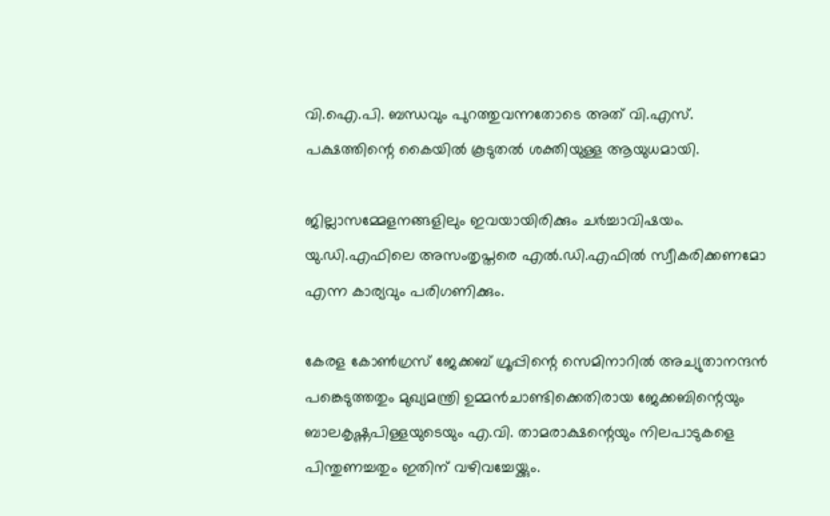വി.ഐ.പി. ബന്ധവും പുറത്തുവന്നതോടെ അത് വി.എസ്. പക്ഷത്തിന്റെ കൈയില്‍ കൂടുതല്‍ ശക്തിയുള്ള ആയുധമായി.

ജില്ലാസമ്മേളനങ്ങളിലും ഇവയായിരിക്കും ചര്‍ച്ചാവിഷയം. യു.ഡി.എഫിലെ അസംതൃപ്തരെ എല്‍.ഡി.എഫില്‍ സ്വീകരിക്കണമോ എന്ന കാര്യവും പരിഗണിക്കും.

കേരള കോണ്‍ഗ്രസ് ജേക്കബ് ഗ്രൂപ്പിന്റെ സെമിനാറില്‍ അച്യുതാനന്ദന്‍ പങ്കെടുത്തതും മുഖ്യമന്ത്രി ഉമ്മന്‍ചാണ്ടിക്കെതിരായ ജേക്കബിന്റെയും ബാലകൃഷ്ണപിള്ളയുടെയും എ.വി. താമരാക്ഷന്റെയും നിലപാടുകളെ പിന്തുണച്ചതും ഇതിന് വഴിവച്ചേയ്ക്കും.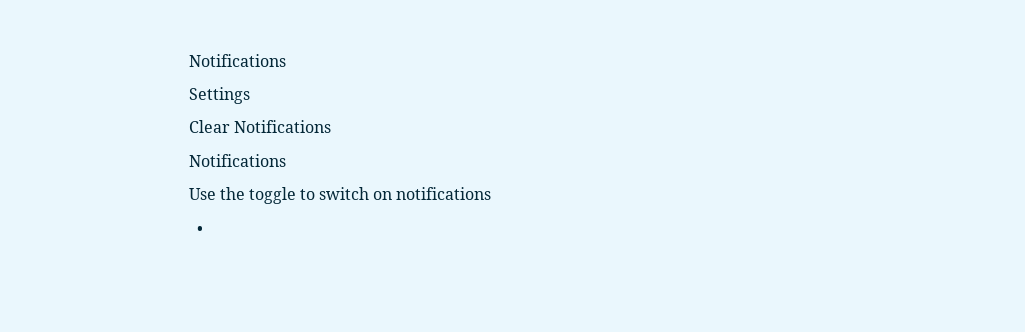Notifications
Settings
Clear Notifications
Notifications
Use the toggle to switch on notifications
  •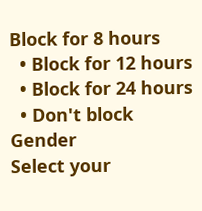Block for 8 hours
  • Block for 12 hours
  • Block for 24 hours
  • Don't block
Gender
Select your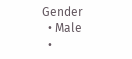Gender
  • Male
  •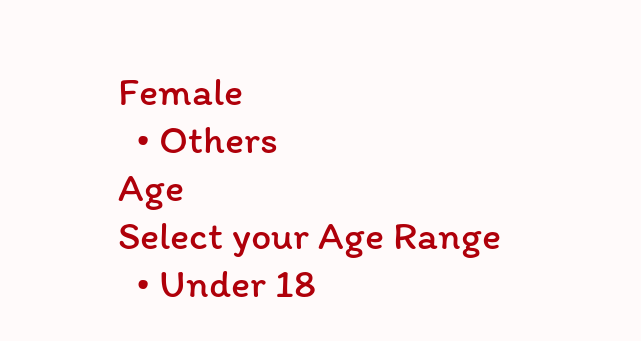Female
  • Others
Age
Select your Age Range
  • Under 18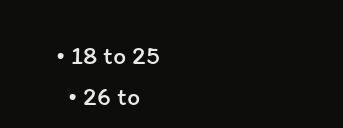• 18 to 25
  • 26 to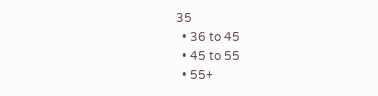35
  • 36 to 45
  • 45 to 55
  • 55+